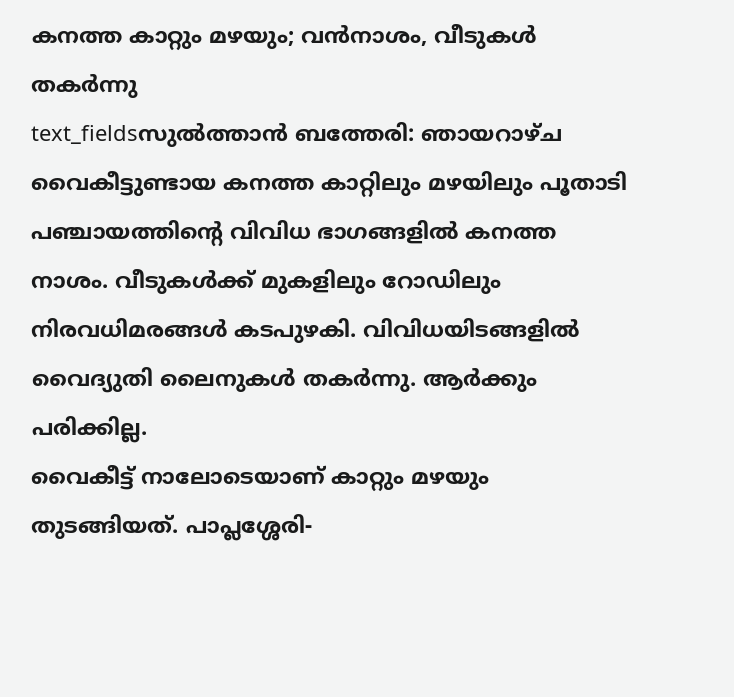കനത്ത കാറ്റും മഴയും; വൻനാശം, വീടുകൾ തകർന്നു
text_fieldsസുൽത്താൻ ബത്തേരി: ഞായറാഴ്ച വൈകീട്ടുണ്ടായ കനത്ത കാറ്റിലും മഴയിലും പൂതാടി പഞ്ചായത്തിന്റെ വിവിധ ഭാഗങ്ങളിൽ കനത്ത നാശം. വീടുകൾക്ക് മുകളിലും റോഡിലും നിരവധിമരങ്ങൾ കടപുഴകി. വിവിധയിടങ്ങളിൽ വൈദ്യുതി ലൈനുകൾ തകർന്നു. ആർക്കും പരിക്കില്ല.
വൈകീട്ട് നാലോടെയാണ് കാറ്റും മഴയും തുടങ്ങിയത്. പാപ്ലശ്ശേരി-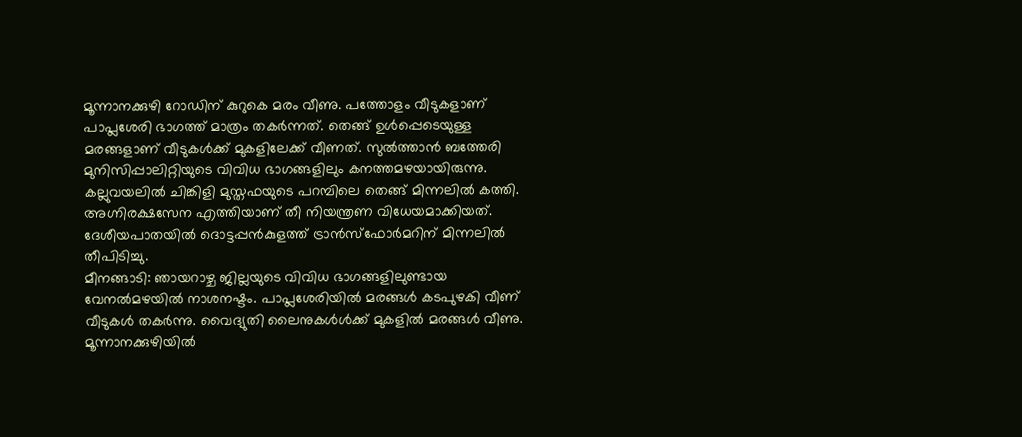മൂന്നാനക്കുഴി റോഡിന് കുറുകെ മരം വീണു. പത്തോളം വീടുകളാണ് പാപ്ലശേരി ഭാഗത്ത് മാത്രം തകർന്നത്. തെങ്ങ് ഉൾപ്പെടെയുള്ള മരങ്ങളാണ് വീടുകൾക്ക് മുകളിലേക്ക് വീണത്. സുൽത്താൻ ബത്തേരി മുനിസിപ്പാലിറ്റിയുടെ വിവിധ ഭാഗങ്ങളിലും കനത്തമഴയായിരുന്നു. കല്ലുവയലിൽ ചിങ്കിളി മുസ്തഫയുടെ പറമ്പിലെ തെങ്ങ് മിന്നലിൽ കത്തി. അഗ്നിരക്ഷസേന എത്തിയാണ് തീ നിയന്ത്രണ വിധേയമാക്കിയത്. ദേശീയപാതയിൽ ദൊട്ടപ്പൻകുളത്ത് ട്രാൻസ്ഫോർമറിന് മിന്നലിൽ തീപിടിച്ചു.
മീനങ്ങാടി: ഞായറാഴ്ച ജില്ലയുടെ വിവിധ ഭാഗങ്ങളിലുണ്ടായ വേനൽമഴയിൽ നാശനഷ്ടം. പാപ്ലശേരിയിൽ മരങ്ങൾ കടപുഴകി വീണ് വീടുകൾ തകർന്നു. വൈദ്യുതി ലൈനുകൾൾക്ക് മുകളിൽ മരങ്ങൾ വീണു. മൂന്നാനക്കുഴിയിൽ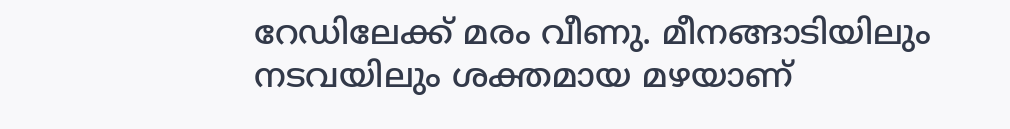റേഡിലേക്ക് മരം വീണു. മീനങ്ങാടിയിലും നടവയിലും ശക്തമായ മഴയാണ്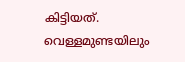കിട്ടിയത്.
വെള്ളമുണ്ടയിലും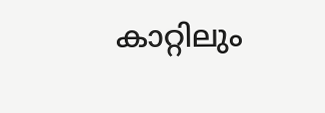കാറ്റിലും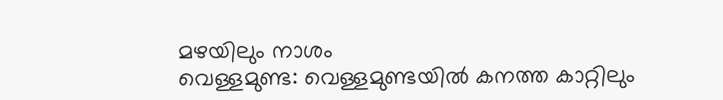മഴയിലും നാശം
വെള്ളമുണ്ട: വെള്ളമുണ്ടയിൽ കനത്ത കാറ്റിലും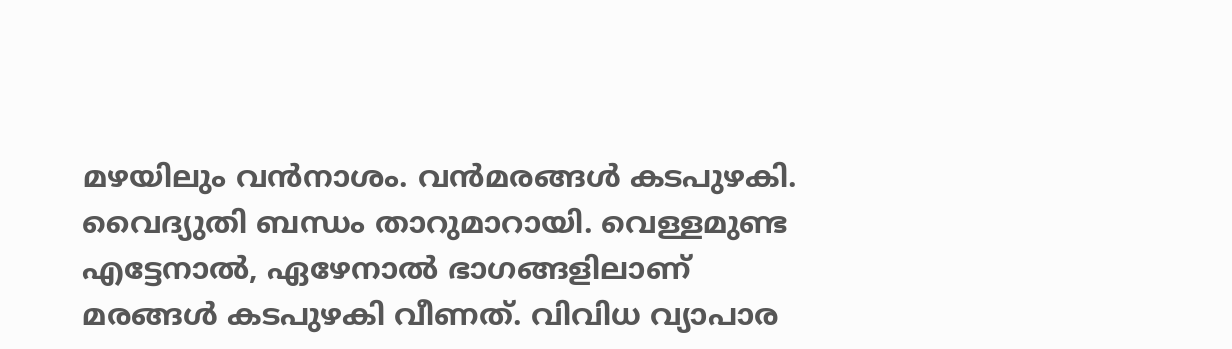മഴയിലും വൻനാശം. വൻമരങ്ങൾ കടപുഴകി. വൈദ്യുതി ബന്ധം താറുമാറായി. വെള്ളമുണ്ട എട്ടേനാൽ, ഏഴേനാൽ ഭാഗങ്ങളിലാണ് മരങ്ങൾ കടപുഴകി വീണത്. വിവിധ വ്യാപാര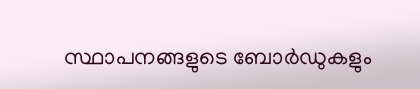സ്ഥാപനങ്ങളുടെ ബോർഡുകളും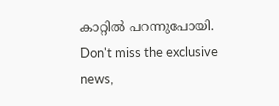കാറ്റിൽ പറന്നുപോയി.
Don't miss the exclusive news,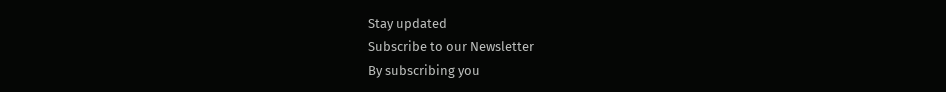Stay updated
Subscribe to our Newsletter
By subscribing you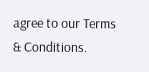agree to our Terms & Conditions.